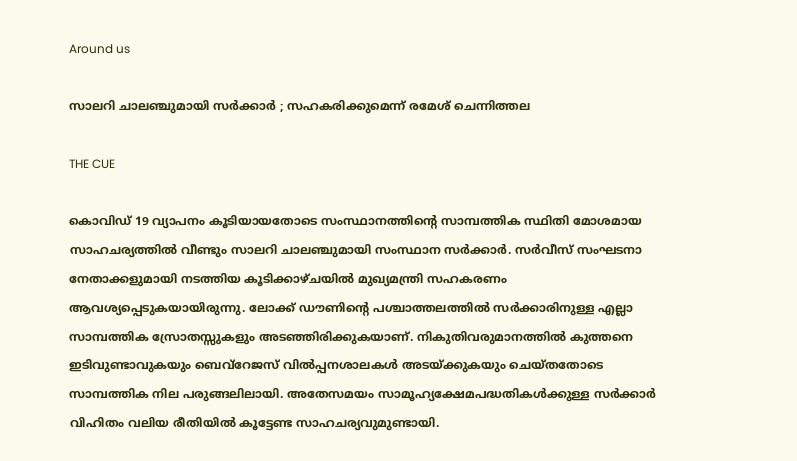Around us

സാലറി ചാലഞ്ചുമായി സര്‍ക്കാര്‍ ; സഹകരിക്കുമെന്ന് രമേശ് ചെന്നിത്തല

THE CUE

കൊവിഡ് 19 വ്യാപനം കൂടിയായതോടെ സംസ്ഥാനത്തിന്റെ സാമ്പത്തിക സ്ഥിതി മോശമായ സാഹചര്യത്തില്‍ വീണ്ടും സാലറി ചാലഞ്ചുമായി സംസ്ഥാന സര്‍ക്കാര്‍. സര്‍വീസ് സംഘടനാ നേതാക്കളുമായി നടത്തിയ കൂടിക്കാഴ്ചയില്‍ മുഖ്യമന്ത്രി സഹകരണം ആവശ്യപ്പെടുകയായിരുന്നു. ലോക്ക് ഡൗണിന്റെ പശ്ചാത്തലത്തില്‍ സര്‍ക്കാരിനുള്ള എല്ലാ സാമ്പത്തിക സ്രോതസ്സുകളും അടഞ്ഞിരിക്കുകയാണ്. നികുതിവരുമാനത്തില്‍ കുത്തനെ ഇടിവുണ്ടാവുകയും ബെവ്‌റേജസ് വില്‍പ്പനശാലകള്‍ അടയ്ക്കുകയും ചെയ്തതോടെ സാമ്പത്തിക നില പരുങ്ങലിലായി. അതേസമയം സാമൂഹ്യക്ഷേമപദ്ധതികള്‍ക്കുള്ള സര്‍ക്കാര്‍ വിഹിതം വലിയ രീതിയില്‍ കൂട്ടേണ്ട സാഹചര്യവുമുണ്ടായി.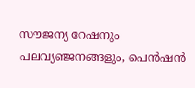സൗജന്യ റേഷനും പലവ്യഞ്ജനങ്ങളും, പെന്‍ഷന്‍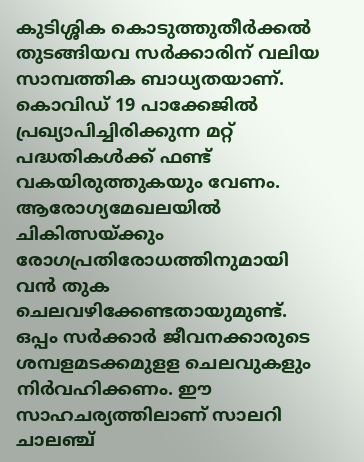കുടിശ്ശിക കൊടുത്തുതീര്‍ക്കല്‍ തുടങ്ങിയവ സര്‍ക്കാരിന് വലിയ സാമ്പത്തിക ബാധ്യതയാണ്. കൊവിഡ് 19 പാക്കേജില്‍ പ്രഖ്യാപിച്ചിരിക്കുന്ന മറ്റ് പദ്ധതികള്‍ക്ക് ഫണ്ട് വകയിരുത്തുകയും വേണം. ആരോഗ്യമേഖലയില്‍ ചികിത്സയ്ക്കും രോഗപ്രതിരോധത്തിനുമായി വന്‍ തുക ചെലവഴിക്കേണ്ടതായുമുണ്ട്. ഒപ്പം സര്‍ക്കാര്‍ ജീവനക്കാരുടെ ശമ്പളമടക്കമുളള ചെലവുകളും നിര്‍വഹിക്കണം. ഈ സാഹചര്യത്തിലാണ് സാലറി ചാലഞ്ച്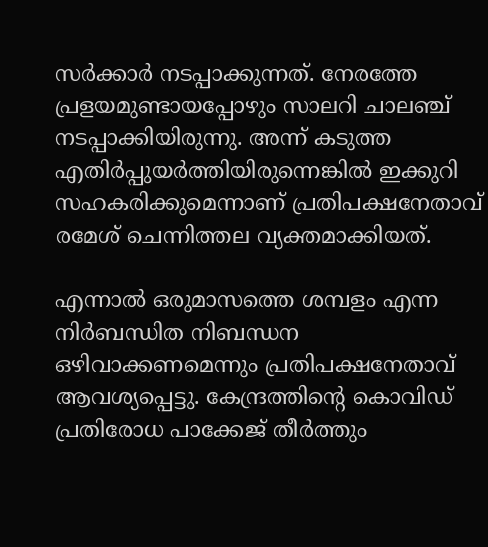സര്‍ക്കാര്‍ നടപ്പാക്കുന്നത്. നേരത്തേ പ്രളയമുണ്ടായപ്പോഴും സാലറി ചാലഞ്ച് നടപ്പാക്കിയിരുന്നു. അന്ന് കടുത്ത എതിര്‍പ്പുയര്‍ത്തിയിരുന്നെങ്കില്‍ ഇക്കുറി സഹകരിക്കുമെന്നാണ് പ്രതിപക്ഷനേതാവ് രമേശ് ചെന്നിത്തല വ്യക്തമാക്കിയത്.

എന്നാല്‍ ഒരുമാസത്തെ ശമ്പളം എന്ന നിര്‍ബന്ധിത നിബന്ധന ഒഴിവാക്കണമെന്നും പ്രതിപക്ഷനേതാവ് ആവശ്യപ്പെട്ടു. കേന്ദ്രത്തിന്റെ കൊവിഡ് പ്രതിരോധ പാക്കേജ് തീര്‍ത്തും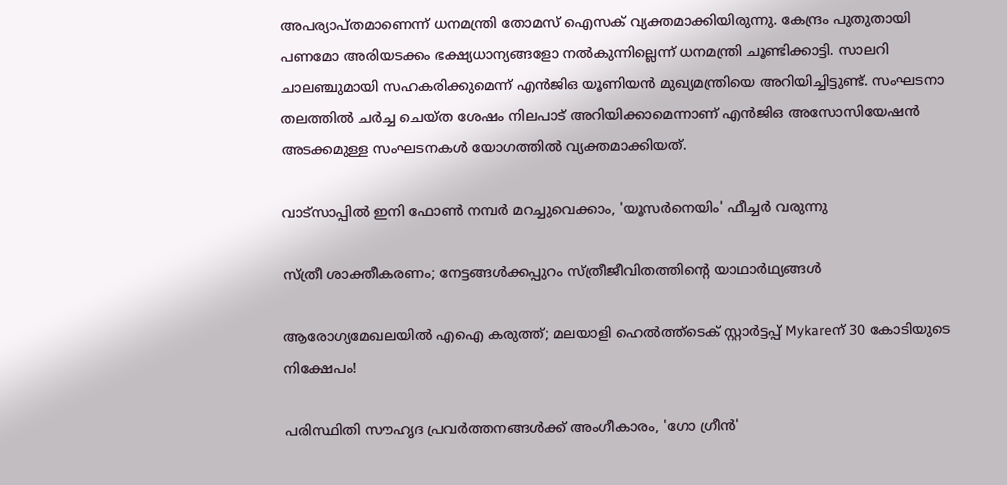അപര്യാപ്തമാണെന്ന് ധനമന്ത്രി തോമസ് ഐസക് വ്യക്തമാക്കിയിരുന്നു. കേന്ദ്രം പുതുതായി പണമോ അരിയടക്കം ഭക്ഷ്യധാന്യങ്ങളോ നല്‍കുന്നില്ലെന്ന് ധനമന്ത്രി ചൂണ്ടിക്കാട്ടി. സാലറി ചാലഞ്ചുമായി സഹകരിക്കുമെന്ന് എന്‍ജിഒ യൂണിയന്‍ മുഖ്യമന്ത്രിയെ അറിയിച്ചിട്ടുണ്ട്. സംഘടനാ തലത്തില്‍ ചര്‍ച്ച ചെയ്ത ശേഷം നിലപാട് അറിയിക്കാമെന്നാണ് എന്‍ജിഒ അസോസിയേഷന്‍ അടക്കമുള്ള സംഘടനകള്‍ യോഗത്തില്‍ വ്യക്തമാക്കിയത്.

വാട്‌സാപ്പിൽ ഇനി ഫോൺ നമ്പർ മറച്ചുവെക്കാം, 'യൂസർനെയിം' ഫീച്ചർ വരുന്നു

സ്ത്രീ ശാക്തീകരണം; നേട്ടങ്ങള്‍ക്കപ്പുറം സ്ത്രീജീവിതത്തിന്റെ യാഥാര്‍ഥ്യങ്ങള്‍

ആരോഗ്യമേഖലയിൽ എഐ കരുത്ത്; മലയാളി ഹെൽത്ത്‌ടെക് സ്റ്റാർട്ടപ്പ് Mykareന് 30 കോടിയുടെ നിക്ഷേപം!

പരിസ്ഥിതി സൗഹൃദ പ്രവർത്തനങ്ങൾക്ക് അംഗീകാരം, 'ഗോ ഗ്രീൻ'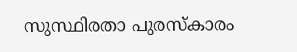സുസ്ഥിരതാ പുരസ്കാരം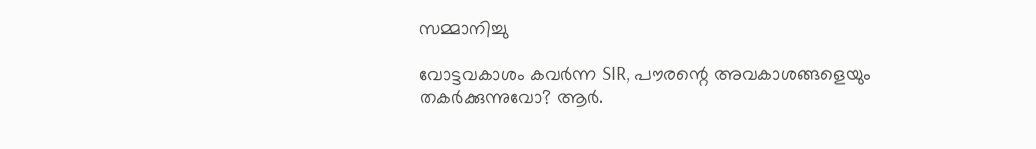സമ്മാനിച്ചു

വോട്ടവകാശം കവർന്ന SIR, പൗരന്റെ അവകാശങ്ങളെയും തകർക്കുന്നുവോ? ആർ.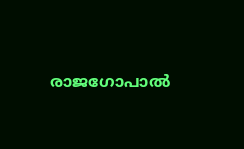രാജഗോപാൽ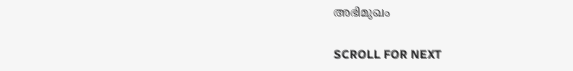അഭിമുഖം

SCROLL FOR NEXT